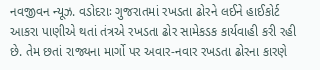નવજીવન ન્યૂઝ. વડોદરાઃ ગુજરાતમાં રખડતા ઢોરને લઈને હાઈકોર્ટ આકરા પાણીએ થતાં તંત્રએ રખડતા ઢોર સામેકડક કાર્યવાહી કરી રહી છે. તેમ છતાં રાજ્યના માર્ગો પર અવાર-નવાર રખડતા ઢોરના કારણે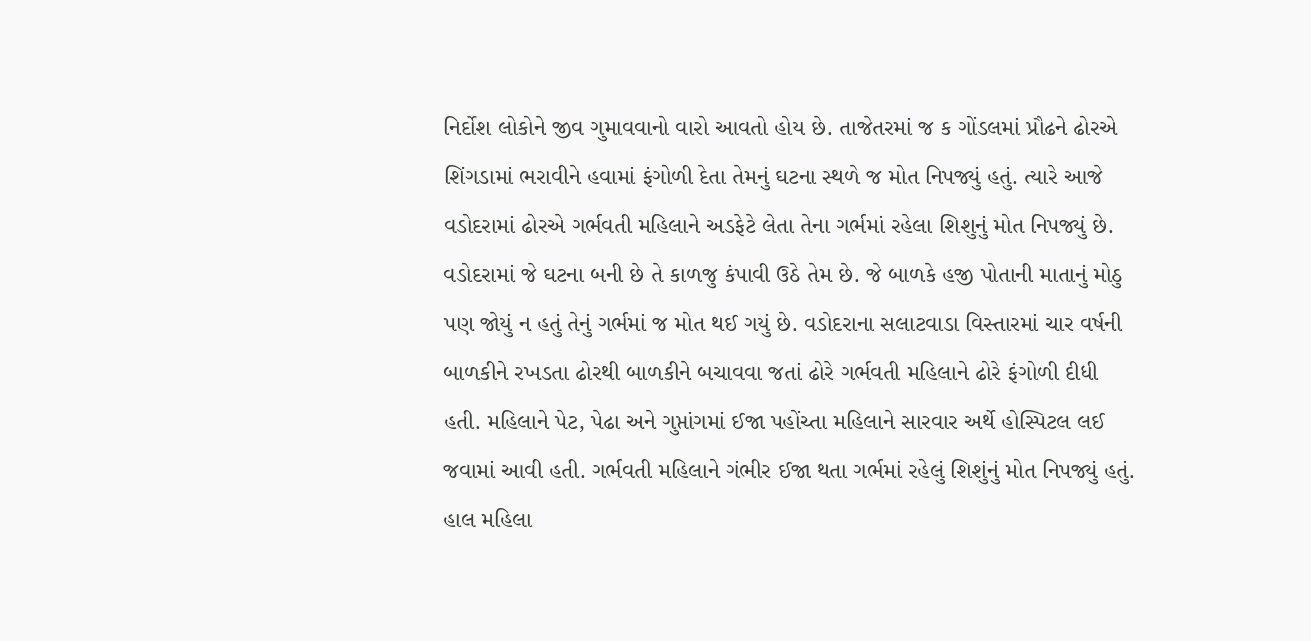નિર્દોશ લોકોને જીવ ગુમાવવાનો વારો આવતો હોય છે. તાજેતરમાં જ ક ગોંડલમાં પ્રૌઢને ઢોરએ શિંગડામાં ભરાવીને હવામાં ફંગોળી દેતા તેમનું ઘટના સ્થળે જ મોત નિપજ્યું હતું. ત્યારે આજે વડોદરામાં ઢોરએ ગર્ભવતી મહિલાને અડફેટે લેતા તેના ગર્ભમાં રહેલા શિશુનું મોત નિપજ્યું છે.
વડોદરામાં જે ઘટના બની છે તે કાળજુ કંપાવી ઉઠે તેમ છે. જે બાળકે હજી પોતાની માતાનું મોઠુ પણ જોયું ન હતું તેનું ગર્ભમાં જ મોત થઈ ગયું છે. વડોદરાના સલાટવાડા વિસ્તારમાં ચાર વર્ષની બાળકીને રખડતા ઢોરથી બાળકીને બચાવવા જતાં ઢોરે ગર્ભવતી મહિલાને ઢોરે ફંગોળી દીધી હતી. મહિલાને પેટ, પેઢા અને ગુપ્તાંગમાં ઈજા પહોંચ્તા મહિલાને સારવાર અર્થે હોસ્પિટલ લઈ જવામાં આવી હતી. ગર્ભવતી મહિલાને ગંભીર ઈજા થતા ગર્ભમાં રહેલું શિશુંનું મોત નિપજ્યું હતું. હાલ મહિલા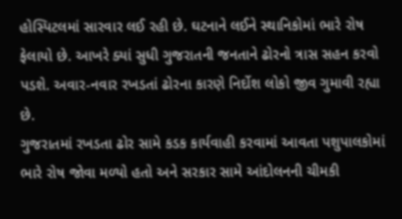હોસ્પિટલમાં સારવાર લઈ રહી છે. ઘટનાને લઈને સ્થાનિકોમાં ભારે રોષ ફેલાયો છે. આખરે ક્યાં સુધી ગુજરાતની જનતાને ઢોરનો ત્રાસ સહન કરવો પડશે. અવાર-નવાર રખડતાં ઢોરના કારણે નિર્દોશ લોકો જીવ ગુમાવી રહ્યા છે.
ગુજરાતમાં રખડતા ઢોર સામે કડક કાર્યવાહી કરવામાં આવતા પશુપાલકોમાં ભારે રોષ જોવા મળ્યો હતો અને સરકાર સામે આંદોલનની ચીમકી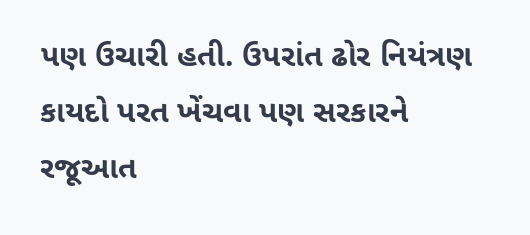પણ ઉચારી હતી. ઉપરાંત ઢોર નિયંત્રણ કાયદો પરત ખેંચવા પણ સરકારને રજૂઆત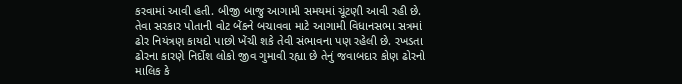કરવામાં આવી હતી. બીજી બાજુ આગામી સમયમાં ચૂંટણી આવી રહી છે. તેવા સરકાર પોતાની વોટ બેંકને બચાવવા માટે આગામી વિધાનસભા સત્રમાં ઢોર નિયંત્રણ કાયદો પાછો ખેંચી શકે તેવી સંભાવના પણ રહેલી છે. રખડતા ઢોરના કારણે નિર્દોશ લોકો જીવ ગુમાવી રહ્યા છે તેનું જવાબદાર કોણ ઢોરનો માલિક કે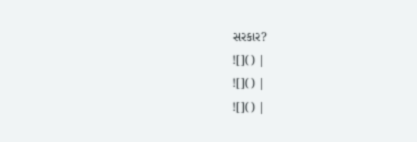સરકાર?
![]() |
![]() |
![]() |